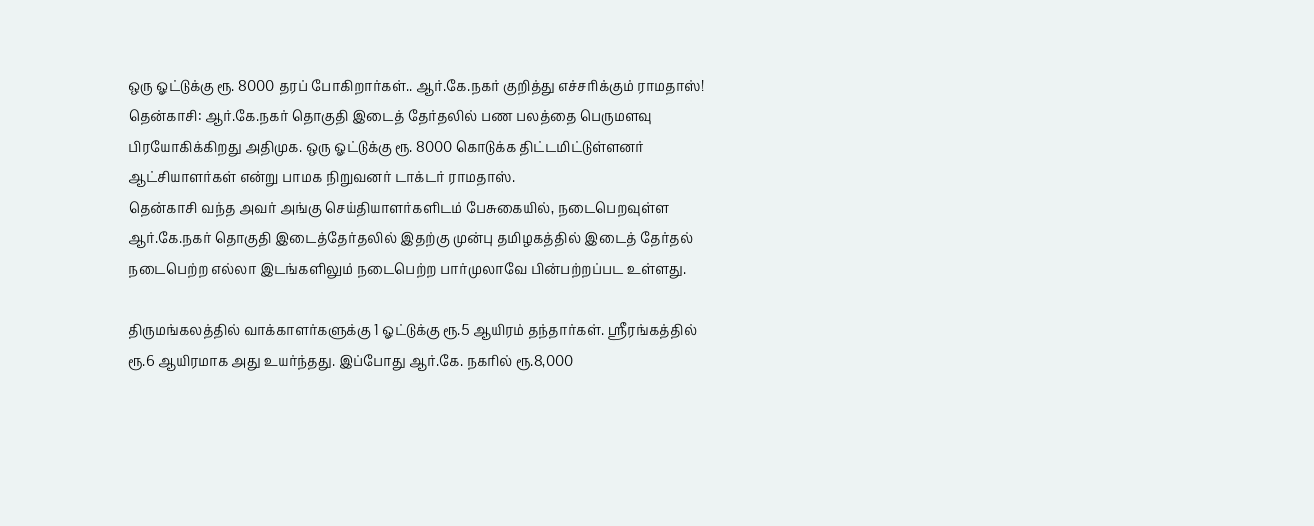ஒரு ஓட்டுக்கு ரூ. 8000 தரப் போகிறார்கள்.. ஆர்.கே.நகர் குறித்து எச்சரிக்கும் ராமதாஸ்!
தென்காசி: ஆர்.கே.நகர் தொகுதி இடைத் தேர்தலில் பண பலத்தை பெருமளவு பிரயோகிக்கிறது அதிமுக. ஒரு ஓட்டுக்கு ரூ. 8000 கொடுக்க திட்டமிட்டுள்ளனர் ஆட்சியாளர்கள் என்று பாமக நிறுவனர் டாக்டர் ராமதாஸ்.
தென்காசி வந்த அவர் அங்கு செய்தியாளர்களிடம் பேசுகையில், நடைபெறவுள்ள ஆர்.கே.நகர் தொகுதி இடைத்தேர்தலில் இதற்கு முன்பு தமிழகத்தில் இடைத் தேர்தல் நடைபெற்ற எல்லா இடங்களிலும் நடைபெற்ற பார்முலாவே பின்பற்றப்பட உள்ளது.

திருமங்கலத்தில் வாக்காளர்களுக்கு 1 ஓட்டுக்கு ரூ.5 ஆயிரம் தந்தார்கள். ஸ்ரீரங்கத்தில் ரூ.6 ஆயிரமாக அது உயர்ந்தது. இப்போது ஆர்.கே. நகரில் ரூ.8,000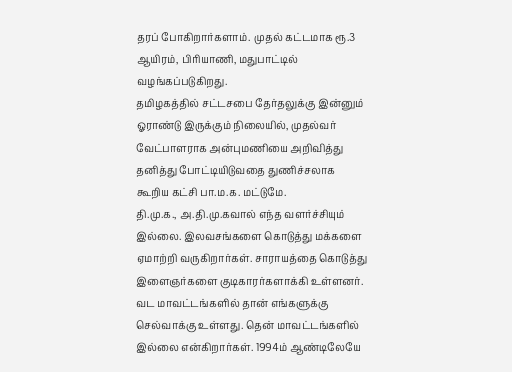தரப் போகிறார்களாம். முதல் கட்டமாக ரூ.3 ஆயிரம், பிரியாணி, மதுபாட்டில் வழங்கப்படுகிறது.
தமிழகத்தில் சட்டசபை தேர்தலுக்கு இன்னும் ஓராண்டு இருக்கும் நிலையில், முதல்வர் வேட்பாளராக அன்புமணியை அறிவித்து தனித்து போட்டியிடுவதை துணிச்சலாக கூறிய கட்சி பா.ம.க. மட்டுமே.
தி.மு.க., அ.தி.மு.கவால் எந்த வளர்ச்சியும் இல்லை. இலவசங்களை கொடுத்து மக்களை ஏமாற்றி வருகிறார்கள். சாராயத்தை கொடுத்து இளைஞர்களை குடிகாரர்களாக்கி உள்ளனர்.
வட மாவட்டங்களில் தான் எங்களுக்கு செல்வாக்கு உள்ளது. தென் மாவட்டங்களில் இல்லை என்கிறார்கள். 1994ம் ஆண்டிலேயே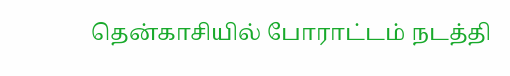தென்காசியில் போராட்டம் நடத்தி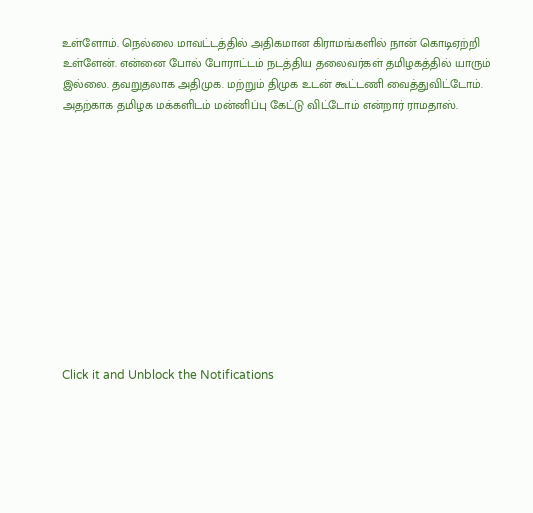உள்ளோம். நெல்லை மாவட்டத்தில் அதிகமான கிராமங்களில் நான் கொடிஏற்றி உள்ளேன். என்னை போல் போராட்டம் நடத்திய தலைவர்கள் தமிழகத்தில் யாரும் இல்லை. தவறுதலாக அதிமுக. மற்றும் திமுக உடன் கூட்டணி வைத்துவிட்டோம். அதற்காக தமிழக மக்களிடம் மன்னிப்பு கேட்டு விட்டோம் என்றார் ராமதாஸ்.












Click it and Unblock the Notifications